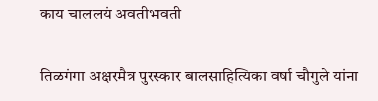काय चाललयं अवतीभवती

तिळगंगा अक्षरमैत्र पुरस्कार बालसाहित्यिका वर्षा चौगुले यांना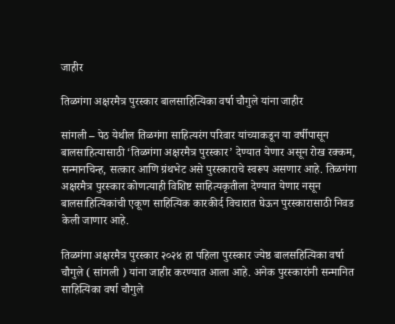जाहीर

तिळगंगा अक्षरमैत्र पुरस्कार बालसाहित्यिका वर्षा चौगुले यांना जाहीर

सांगली – पेठ येथील तिळगंगा साहित्यरंग परिवार यांच्याकडून या वर्षीपासून बालसाहित्यासाठी ‘तिळगंगा अक्षरमैत्र पुरस्कार’ देण्यात येणार असून रोख रक्कम, सन्मानचिन्ह, सत्कार आणि ग्रंथभेट असे पुरस्काराचे स्वरूप असणार आहे. तिळगंगा अक्षरमैत्र पुरस्कार कोणत्याही विशिष्ट साहित्यकृतीला देण्यात येणार नसून बालसाहित्यिकांची एकूण साहित्यिक कारकीर्द विचारात घेऊन पुरस्कारासाठी निवड केली जाणार आहे.

तिळगंगा अक्षरमैत्र पुरस्कार २०२४ हा पहिला पुरस्कार ज्येष्ठ बालसहित्यिका वर्षा चौगुले ( सांगली ) यांना जाहीर करण्यात आला आहे. अनेक पुरस्कारांनी सन्मानित साहित्यिका वर्षा चौगुले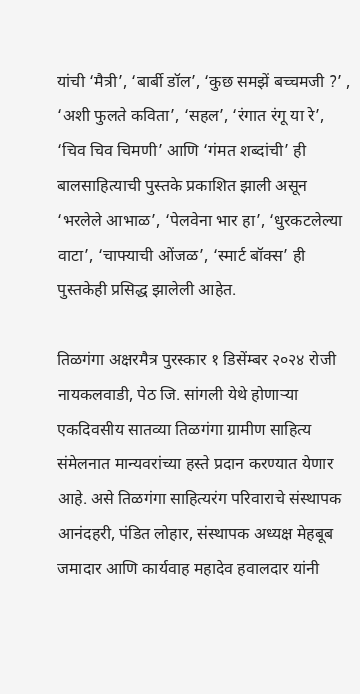यांची ‘मैत्री’, ‘बार्बी डॉल’, ‘कुछ समझें बच्चमजी ?’ , ‘अशी फुलते कविता’, ‘सहल’, ‘रंगात रंगू या रे’, ‘चिव चिव चिमणी’ आणि ‘गंमत शब्दांची’ ही बालसाहित्याची पुस्तके प्रकाशित झाली असून ‘भरलेले आभाळ’, ‘पेलवेना भार हा’, ‘धुरकटलेल्या वाटा’, ‘चाफ्याची ओंजळ’, ‘स्मार्ट बॉक्स’ ही पुस्तकेही प्रसिद्ध झालेली आहेत.

तिळगंगा अक्षरमैत्र पुरस्कार १ डिसेंम्बर २०२४ रोजी नायकलवाडी, पेठ जि. सांगली येथे होणाऱ्या एकदिवसीय सातव्या तिळगंगा ग्रामीण साहित्य संमेलनात मान्यवरांच्या हस्ते प्रदान करण्यात येणार आहे. असे तिळगंगा साहित्यरंग परिवाराचे संस्थापक आनंदहरी, पंडित लोहार, संस्थापक अध्यक्ष मेहबूब जमादार आणि कार्यवाह महादेव हवालदार यांनी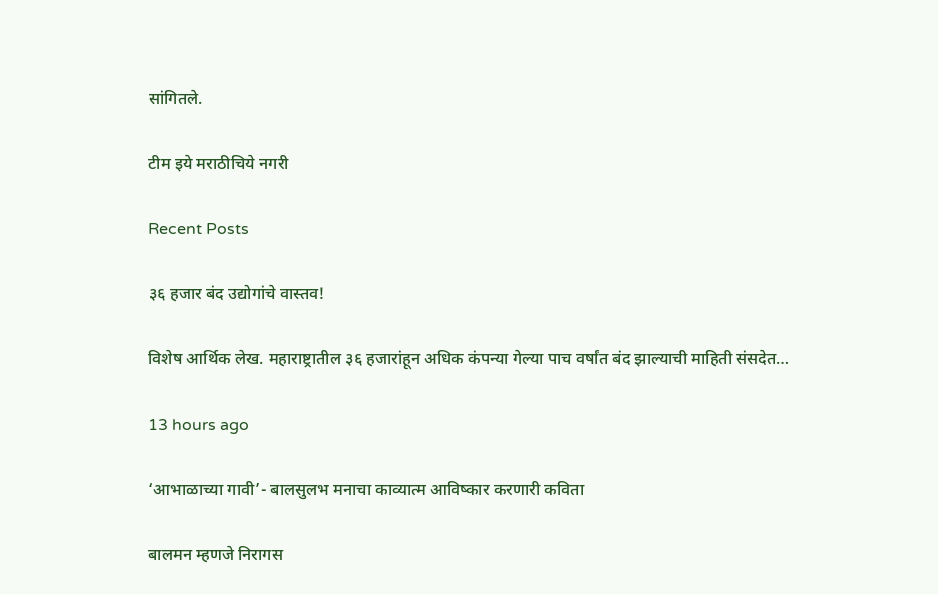सांगितले.

टीम इये मराठीचिये नगरी

Recent Posts

३६ हजार बंद उद्योगांचे वास्तव!

विशेष आर्थिक लेख. महाराष्ट्रातील ३६ हजारांहून अधिक कंपन्या गेल्या पाच वर्षांत बंद झाल्याची माहिती संसदेत…

13 hours ago

‘आभाळाच्या गावी’- बालसुलभ मनाचा काव्यात्म आविष्कार करणारी कविता

बालमन म्हणजे निरागस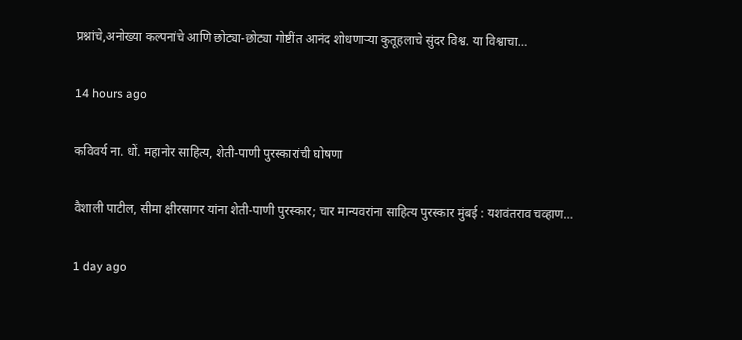प्रश्नांचे,अनोख्या कल्पनांचे आणि छोट्या-छोट्या गोष्टींत आनंद शोधणाऱ्या कुतूहलाचे सुंदर विश्व. या विश्वाचा…

14 hours ago

कविवर्य ना. धों. महानोर साहित्य, शेती-पाणी पुरस्कारांची घोषणा

वैशाली पाटील, सीमा क्षीरसागर यांना शेती-पाणी पुरस्कार; चार मान्यवरांना साहित्य पुरस्कार मुंबई : यशवंतराव चव्हाण…

1 day ago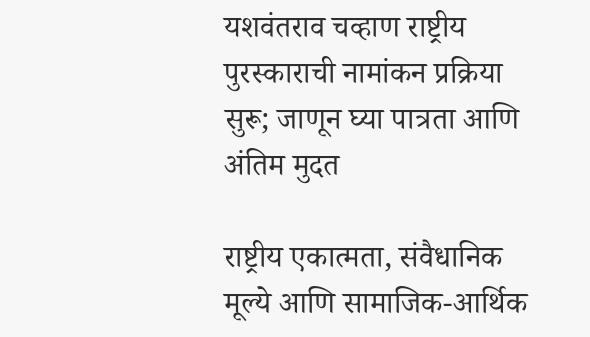यशवंतराव चव्हाण राष्ट्रीय पुरस्काराची नामांकन प्रक्रिया सुरू; जाणून घ्या पात्रता आणि अंतिम मुदत

राष्ट्रीय एकात्मता, संवैधानिक मूल्ये आणि सामाजिक-आर्थिक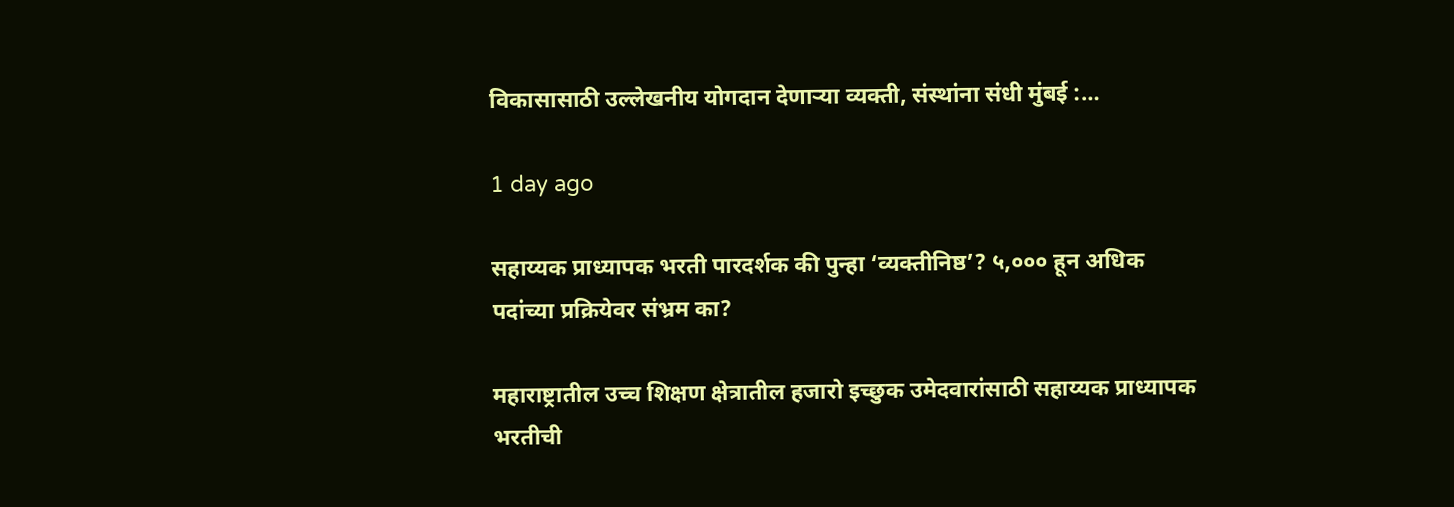विकासासाठी उल्लेखनीय योगदान देणाऱ्या व्यक्ती, संस्थांना संधी मुंबई :…

1 day ago

सहाय्यक प्राध्यापक भरती पारदर्शक की पुन्हा ‘व्यक्तीनिष्ठ’? ५,००० हून अधिक पदांच्या प्रक्रियेवर संभ्रम का?

महाराष्ट्रातील उच्च शिक्षण क्षेत्रातील हजारो इच्छुक उमेदवारांसाठी सहाय्यक प्राध्यापक भरतीची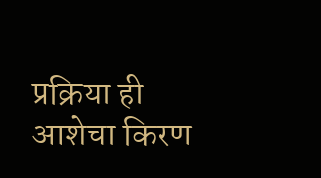प्रक्रिया ही आशेचा किरण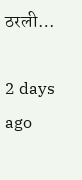ठरली…

2 days ago